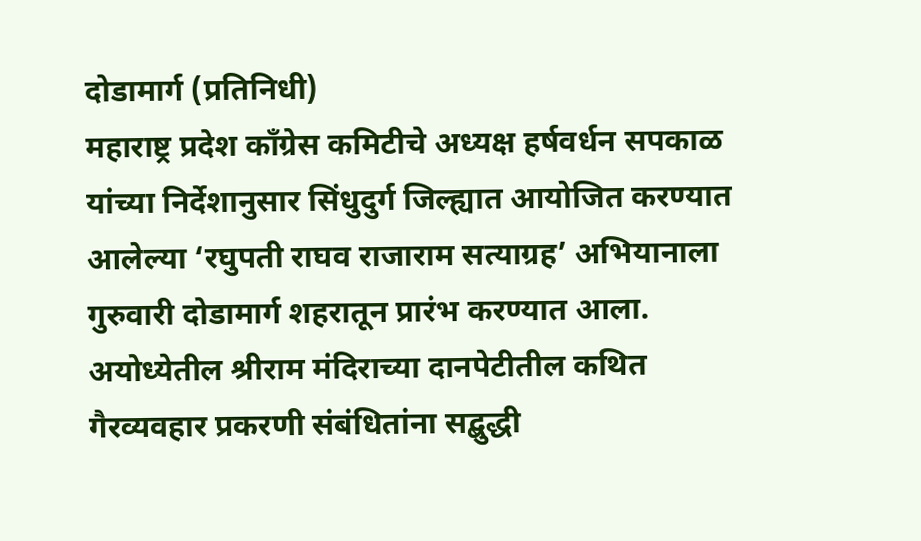दोडामार्ग (प्रतिनिधी)
महाराष्ट्र प्रदेश काँग्रेस कमिटीचे अध्यक्ष हर्षवर्धन सपकाळ यांच्या निर्देशानुसार सिंधुदुर्ग जिल्ह्यात आयोजित करण्यात आलेल्या ‘रघुपती राघव राजाराम सत्याग्रह’ अभियानाला गुरुवारी दोडामार्ग शहरातून प्रारंभ करण्यात आला. अयोध्येतील श्रीराम मंदिराच्या दानपेटीतील कथित गैरव्यवहार प्रकरणी संबंधितांना सद्बुद्धी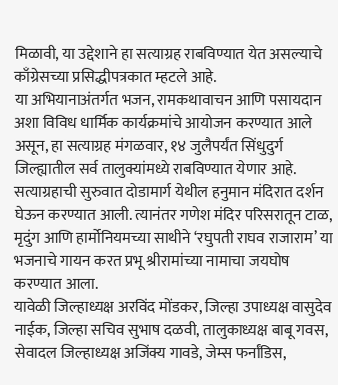मिळावी, या उद्देशाने हा सत्याग्रह राबविण्यात येत असल्याचे काँग्रेसच्या प्रसिद्धीपत्रकात म्हटले आहे.
या अभियानाअंतर्गत भजन, रामकथावाचन आणि पसायदान अशा विविध धार्मिक कार्यक्रमांचे आयोजन करण्यात आले असून, हा सत्याग्रह मंगळवार, १४ जुलैपर्यंत सिंधुदुर्ग जिल्ह्यातील सर्व तालुक्यांमध्ये राबविण्यात येणार आहे.
सत्याग्रहाची सुरुवात दोडामार्ग येथील हनुमान मंदिरात दर्शन घेऊन करण्यात आली. त्यानंतर गणेश मंदिर परिसरातून टाळ, मृदुंग आणि हार्मोनियमच्या साथीने ‘रघुपती राघव राजाराम’ या भजनाचे गायन करत प्रभू श्रीरामांच्या नामाचा जयघोष करण्यात आला.
यावेळी जिल्हाध्यक्ष अरविंद मोंडकर, जिल्हा उपाध्यक्ष वासुदेव नाईक, जिल्हा सचिव सुभाष दळवी, तालुकाध्यक्ष बाबू गवस, सेवादल जिल्हाध्यक्ष अजिंक्य गावडे, जेम्स फर्नांडिस,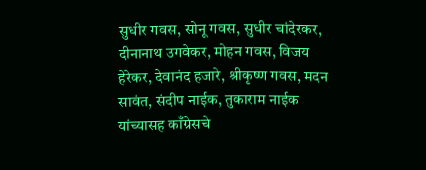सुधीर गवस, सोनू गवस, सुधीर चांदेरकर, दीनानाथ उगवेकर, मोहन गवस, विजय हेरेकर, देवानंद हजारे, श्रीकृष्ण गवस, मदन सावंत, संदीप नाईक, तुकाराम नाईक यांच्यासह काँग्रेसचे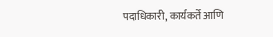पदाधिकारी, कार्यकर्ते आणि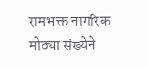रामभक्त नागरिक मोठ्या संख्येने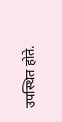उपस्थित होते.